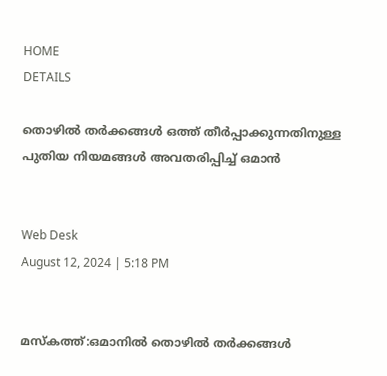HOME
DETAILS

തൊഴിൽ തർക്കങ്ങൾ ഒത്ത് തീർപ്പാക്കുന്നതിനുള്ള പുതിയ നിയമങ്ങൾ അവതരിപ്പിച്ച് ഒമാൻ


Web Desk
August 12, 2024 | 5:18 PM


മസ്കത്ത്:ഒമാനിൽ തൊഴിൽ തർക്കങ്ങൾ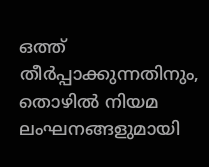ഒത്ത് തീർപ്പാക്കുന്നതിനും, തൊഴിൽ നിയമ ലംഘനങ്ങളുമായി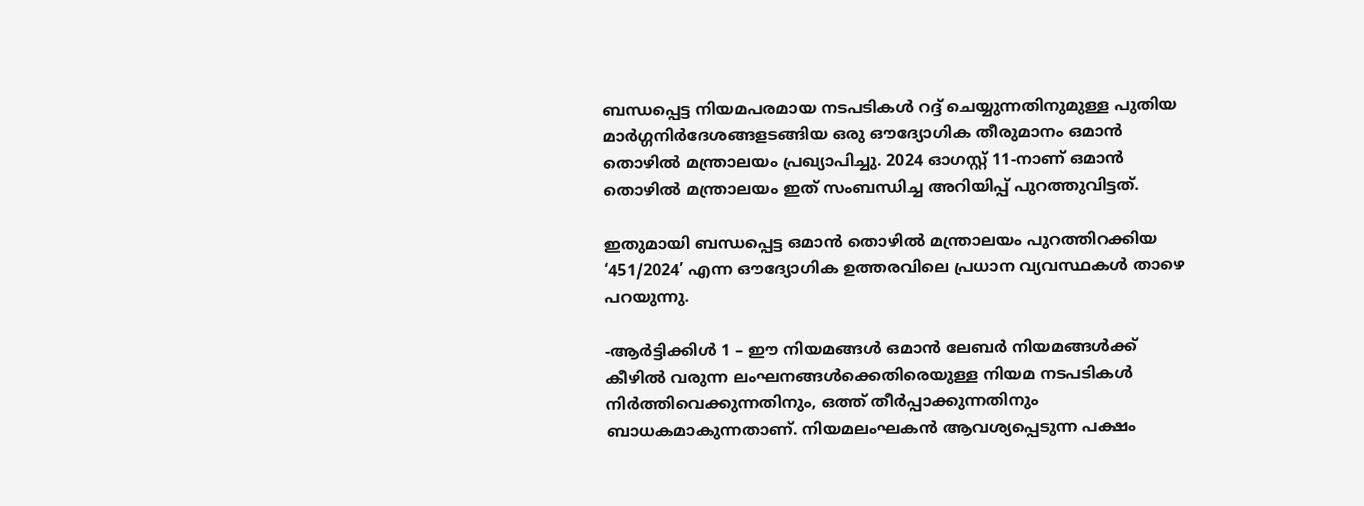ബന്ധപ്പെട്ട നിയമപരമായ നടപടികൾ റദ്ദ് ചെയ്യുന്നതിനുമുള്ള പുതിയ മാർഗ്ഗനിർദേശങ്ങളടങ്ങിയ ഒരു ഔദ്യോഗിക തീരുമാനം ഒമാൻ തൊഴിൽ മന്ത്രാലയം പ്രഖ്യാപിച്ചു. 2024 ഓഗസ്റ്റ് 11-നാണ് ഒമാൻ തൊഴിൽ മന്ത്രാലയം ഇത് സംബന്ധിച്ച അറിയിപ്പ് പുറത്തുവിട്ടത്.

ഇതുമായി ബന്ധപ്പെട്ട ഒമാൻ തൊഴിൽ മന്ത്രാലയം പുറത്തിറക്കിയ ‘451/2024’ എന്ന ഔദ്യോഗിക ഉത്തരവിലെ പ്രധാന വ്യവസ്ഥകൾ താഴെ പറയുന്നു.

-ആർട്ടിക്കിൾ 1 – ഈ നിയമങ്ങൾ ഒമാൻ ലേബർ നിയമങ്ങൾക്ക് കീഴിൽ വരുന്ന ലംഘനങ്ങൾക്കെതിരെയുള്ള നിയമ നടപടികൾ നിർത്തിവെക്കുന്നതിനും, ഒത്ത് തീർപ്പാക്കുന്നതിനും ബാധകമാകുന്നതാണ്. നിയമലംഘകൻ ആവശ്യപ്പെടുന്ന പക്ഷം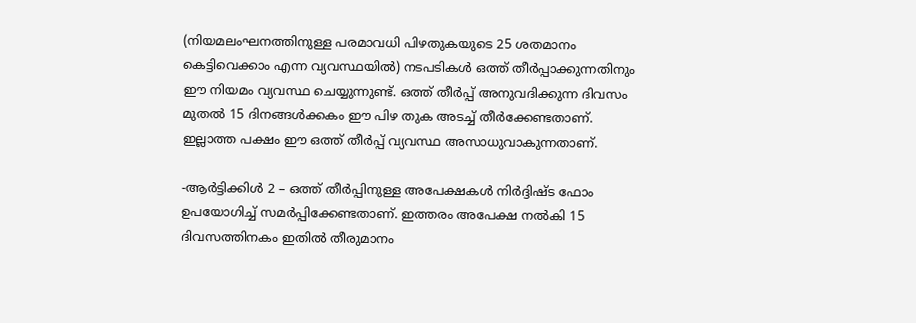(നിയമലംഘനത്തിനുള്ള പരമാവധി പിഴതുകയുടെ 25 ശതമാനം കെട്ടിവെക്കാം എന്ന വ്യവസ്ഥയിൽ) നടപടികൾ ഒത്ത് തീർപ്പാക്കുന്നതിനും ഈ നിയമം വ്യവസ്ഥ ചെയ്യുന്നുണ്ട്. ഒത്ത് തീർപ്പ് അനുവദിക്കുന്ന ദിവസം മുതൽ 15 ദിനങ്ങൾക്കകം ഈ പിഴ തുക അടച്ച് തീർക്കേണ്ടതാണ്. ഇല്ലാത്ത പക്ഷം ഈ ഒത്ത് തീർപ്പ് വ്യവസ്ഥ അസാധുവാകുന്നതാണ്.

-ആർട്ടിക്കിൾ 2 – ഒത്ത് തീർപ്പിനുള്ള അപേക്ഷകൾ നിർദ്ദിഷ്ട ഫോം ഉപയോഗിച്ച് സമർപ്പിക്കേണ്ടതാണ്. ഇത്തരം അപേക്ഷ നൽകി 15 ദിവസത്തിനകം ഇതിൽ തീരുമാനം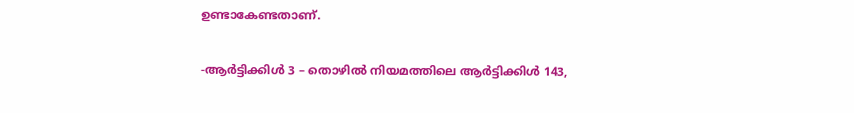ഉണ്ടാകേണ്ടതാണ്.

-ആർട്ടിക്കിൾ 3 – തൊഴിൽ നിയമത്തിലെ ആർട്ടിക്കിൾ 143,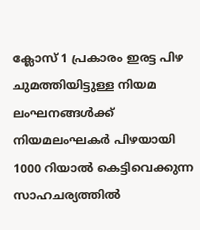ക്ലോസ് 1 പ്രകാരം ഇരട്ട പിഴ ചുമത്തിയിട്ടുള്ള നിയമ ലംഘനങ്ങൾക്ക് നിയമലംഘകർ പിഴയായി 1000 റിയാൽ കെട്ടിവെക്കുന്ന സാഹചര്യത്തിൽ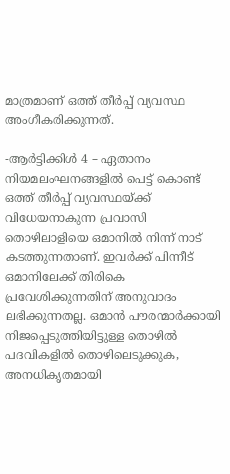മാത്രമാണ് ഒത്ത് തീർപ്പ് വ്യവസ്ഥ അംഗീകരിക്കുന്നത്.

-ആർട്ടിക്കിൾ 4 – ഏതാനം നിയമലംഘനങ്ങളിൽ പെട്ട് കൊണ്ട് ഒത്ത് തീർപ്പ് വ്യവസ്ഥയ്ക്ക് വിധേയനാകുന്ന പ്രവാസി തൊഴിലാളിയെ ഒമാനിൽ നിന്ന് നാട് കടത്തുന്നതാണ്. ഇവർക്ക് പിന്നീട് ഒമാനിലേക്ക് തിരികെ പ്രവേശിക്കുന്നതിന് അനുവാദം ലഭിക്കുന്നതല്ല. ഒമാൻ പൗരന്മാർക്കായി നിജപ്പെടുത്തിയിട്ടുള്ള തൊഴിൽ പദവികളിൽ തൊഴിലെടുക്കുക, അനധികൃതമായി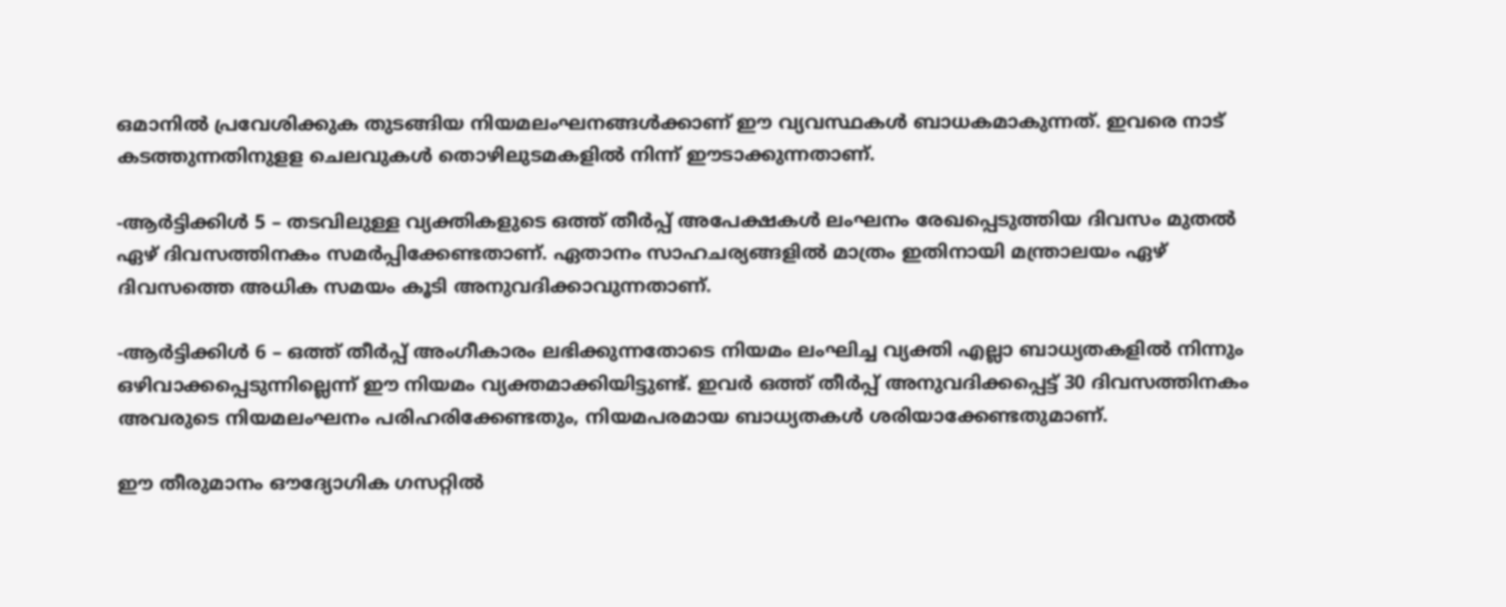ഒമാനിൽ പ്രവേശിക്കുക തുടങ്ങിയ നിയമലംഘനങ്ങൾക്കാണ് ഈ വ്യവസ്ഥകൾ ബാധകമാകുന്നത്. ഇവരെ നാട് കടത്തുന്നതിനുളള ചെലവുകൾ തൊഴിലുടമകളിൽ നിന്ന് ഈടാക്കുന്നതാണ്.

-ആർട്ടിക്കിൾ 5 – തടവിലുള്ള വ്യക്തികളുടെ ഒത്ത് തീർപ്പ് അപേക്ഷകൾ ലംഘനം രേഖപ്പെടുത്തിയ ദിവസം മുതൽ ഏഴ് ദിവസത്തിനകം സമർപ്പിക്കേണ്ടതാണ്. ഏതാനം സാഹചര്യങ്ങളിൽ മാത്രം ഇതിനായി മന്ത്രാലയം ഏഴ് ദിവസത്തെ അധിക സമയം കൂടി അനുവദിക്കാവുന്നതാണ്.

-ആർട്ടിക്കിൾ 6 – ഒത്ത് തീർപ്പ് അംഗീകാരം ലഭിക്കുന്നതോടെ നിയമം ലംഘിച്ച വ്യക്തി എല്ലാ ബാധ്യതകളിൽ നിന്നും ഒഴിവാക്കപ്പെടുന്നില്ലെന്ന് ഈ നിയമം വ്യക്തമാക്കിയിട്ടുണ്ട്. ഇവർ ഒത്ത് തീർപ്പ് അനുവദിക്കപ്പെട്ട് 30 ദിവസത്തിനകം അവരുടെ നിയമലംഘനം പരിഹരിക്കേണ്ടതും, നിയമപരമായ ബാധ്യതകൾ ശരിയാക്കേണ്ടതുമാണ്.

ഈ തീരുമാനം ഔദ്യോഗിക ഗസറ്റിൽ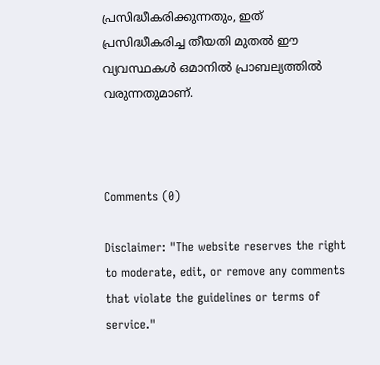പ്രസിദ്ധീകരിക്കുന്നതും, ഇത് പ്രസിദ്ധീകരിച്ച തീയതി മുതൽ ഈ വ്യവസ്ഥകൾ ഒമാനിൽ പ്രാബല്യത്തിൽ വരുന്നതുമാണ്.



Comments (0)

Disclaimer: "The website reserves the right to moderate, edit, or remove any comments that violate the guidelines or terms of service."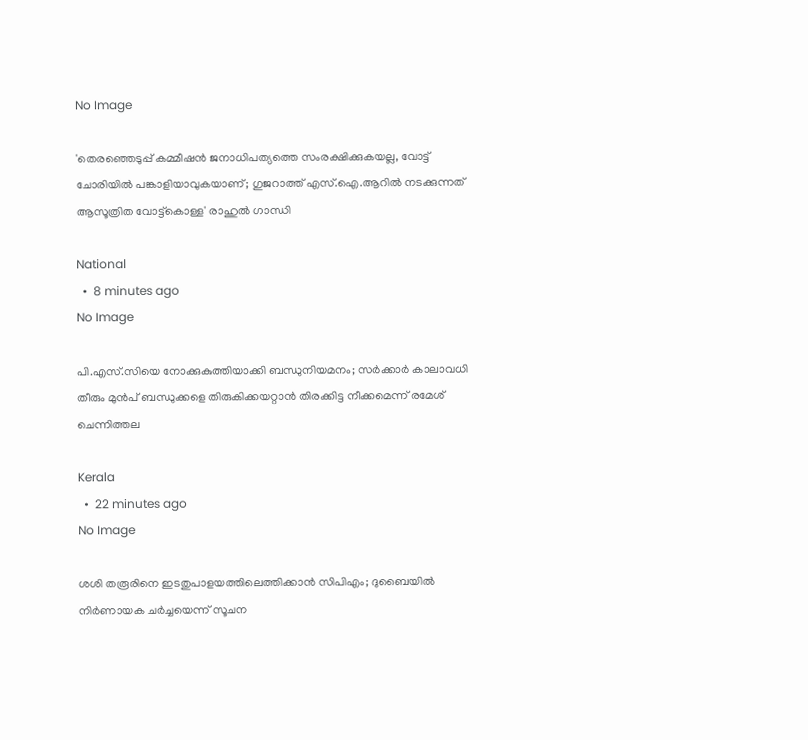No Image

'തെരഞ്ഞെടുപ്പ് കമ്മീഷൻ ജനാധിപത്യത്തെ സംരക്ഷിക്കുകയല്ല, വോട്ട് ചോരിയിൽ പങ്കാളിയാവുകയാണ്; ഗുജറാത്ത് എസ്.ഐ.ആറിൽ നടക്കുന്നത് ആസൂത്രിത വോട്ട്‌കൊള്ള' രാഹുൽ ഗാന്ധി

National
  •  8 minutes ago
No Image

പി.എസ്.സിയെ നോക്കുകുത്തിയാക്കി ബന്ധുനിയമനം; സർക്കാർ കാലാവധി തീരും മുൻപ് ബന്ധുക്കളെ തിരുകിക്കയറ്റാൻ തിരക്കിട്ട നീക്കമെന്ന് രമേശ് ചെന്നിത്തല

Kerala
  •  22 minutes ago
No Image

ശശി തരൂരിനെ ഇടതുപാളയത്തിലെത്തിക്കാൻ സിപിഎം; ദുബൈയിൽ നിർണായക ചർച്ചയെന്ന് സൂചന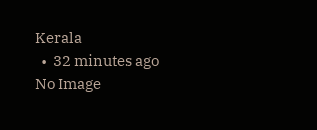Kerala
  •  32 minutes ago
No Image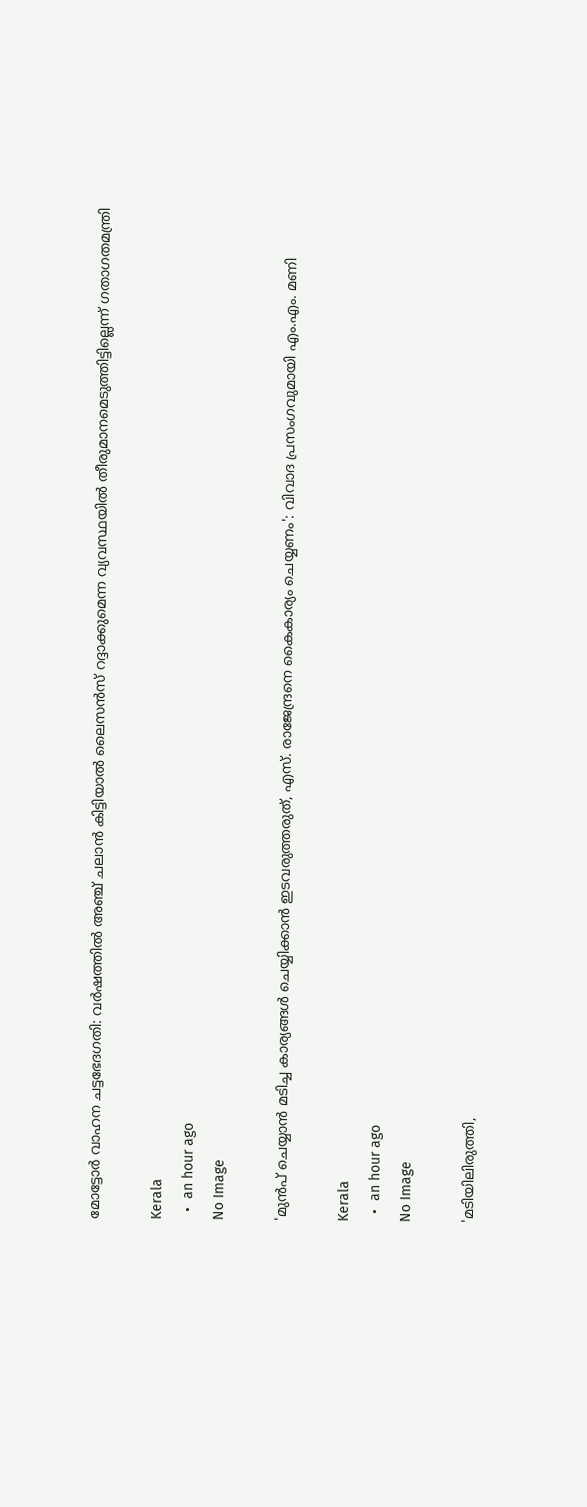മോട്ടോര്‍ വാഹന ചട്ടഭേദഗതി: വര്‍ഷത്തില്‍ അഞ്ച് ചലാന്‍ കിട്ടിയാല്‍ ലൈസന്‍സ് റദ്ദാക്കുമെന്ന വ്യവസ്ഥയില്‍ തീരുമാനമെടുത്തിട്ടില്ലെന്ന് ഗതാഗതമന്ത്രി

Kerala
  •  an hour ago
No Image

'മുൻപ് ചെയ്യാൻ മടിച്ച കാര്യങ്ങൾ ചെയ്യിക്കാൻ ഇടവരുത്തരുത്, എസ്. രാജേന്ദ്രനെ കൈകാര്യം ചെയ്യണം': വിവാദ പ്രസംഗവുമായി എം.എം. മണി

Kerala
  •  an hour ago
No Image

'മടിയിലിരുത്തി,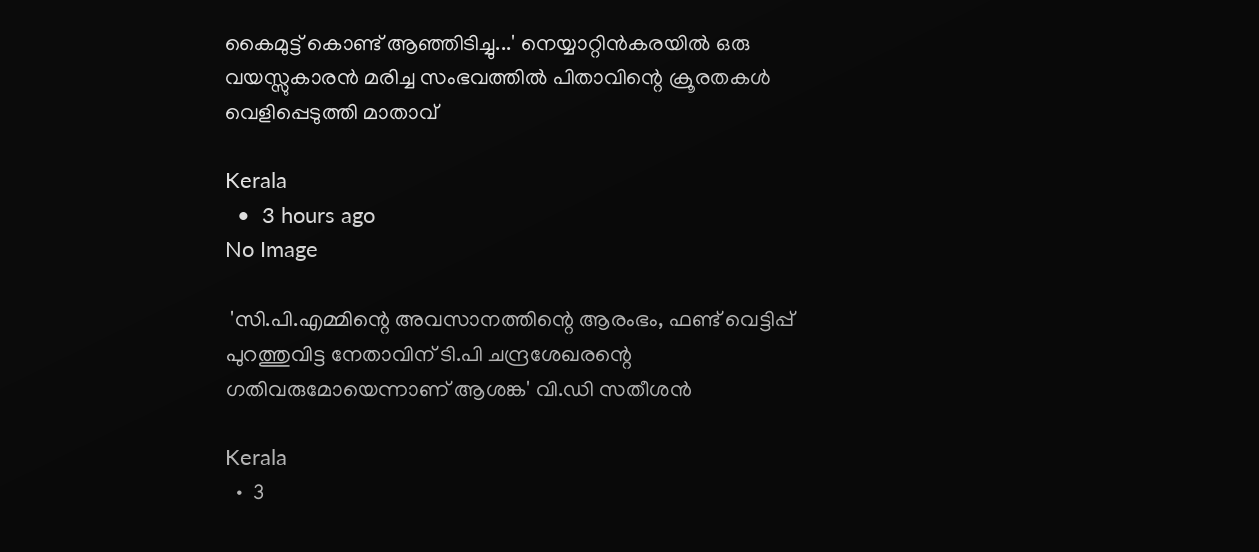കൈമുട്ട് കൊണ്ട് ആഞ്ഞിടിച്ചു...' നെയ്യാറ്റിന്‍കരയില്‍ ഒരു വയസ്സുകാരന്‍ മരിച്ച സംഭവത്തില്‍ പിതാവിന്റെ ക്രൂരതകള്‍ വെളിപ്പെടുത്തി മാതാവ്

Kerala
  •  3 hours ago
No Image

 'സി.പി.എമ്മിന്റെ അവസാനത്തിന്റെ ആരംഭം, ഫണ്ട് വെട്ടിപ്പ് പുറത്തുവിട്ട നേതാവിന് ടി.പി ചന്ദ്രശേഖരന്റെ ഗതിവരുമോയെന്നാണ് ആശങ്ക' വി.ഡി സതീശന്‍

Kerala
  •  3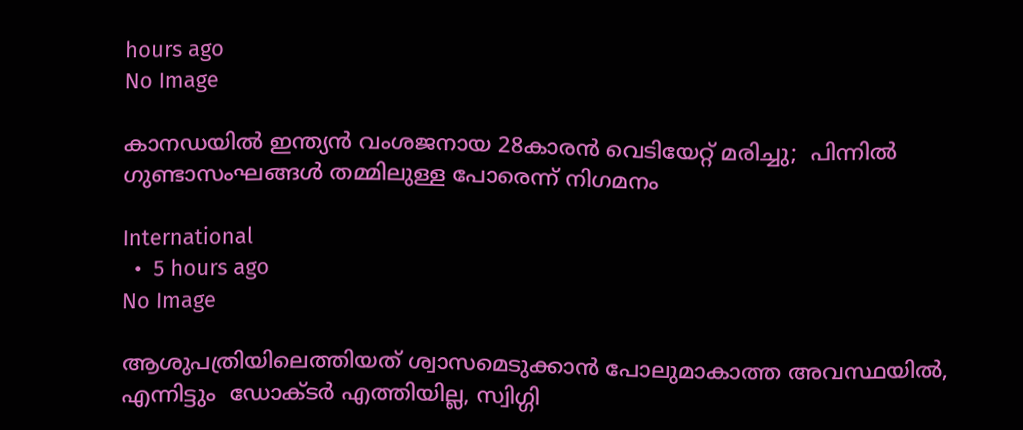hours ago
No Image

കാനഡയില്‍ ഇന്ത്യന്‍ വംശജനായ 28കാരന്‍ വെടിയേറ്റ് മരിച്ചു;  പിന്നില്‍ ഗുണ്ടാസംഘങ്ങള്‍ തമ്മിലുള്ള പോരെന്ന് നിഗമനം

International
  •  5 hours ago
No Image

ആശുപത്രിയിലെത്തിയത് ശ്വാസമെടുക്കാന്‍ പോലുമാകാത്ത അവസ്ഥയില്‍, എന്നിട്ടും  ഡോക്ടര്‍ എത്തിയില്ല, സ്വിഗ്ഗി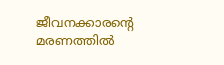ജീവനക്കാരന്റെ മരണത്തില്‍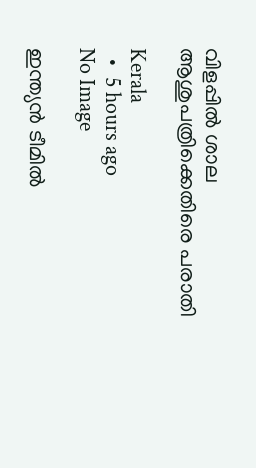വിളപ്പില്‍ ശാല ആശുപത്രിക്കെതിരെ പരാതി

Kerala
  •  5 hours ago
No Image

ഇന്ത്യൻ ടീമിൽ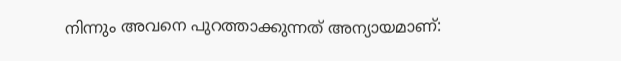നിന്നും അവനെ പുറത്താക്കുന്നത് അന്യായമാണ്: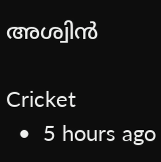അശ്വിൻ

Cricket
  •  5 hours ago